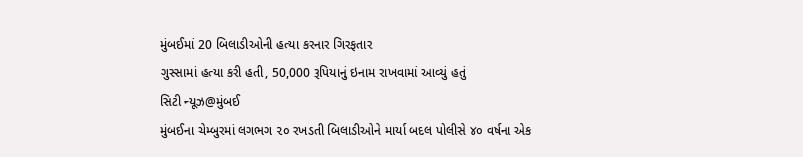મુંબઈમાં 20 બિલાડીઓની હત્યા કરનાર ગિરફતાર
ગુસ્સામાં હત્યા કરી હતી, 50,000 રૂપિયાનું ઇનામ રાખવામાં આવ્યું હતું
સિટી ન્યૂઝ@મુંબઈ
મુંબઈના ચેમ્બુરમાં લગભગ ૨૦ રખડતી બિલાડીઓને માર્યા બદલ પોલીસે ૪૦ વર્ષના એક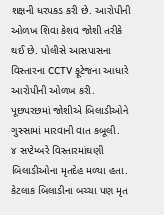શક્ષની ધરપકડ કરી છે. આરોપીની ઓળખ શિવા કેશવ જોશી તરીકે થઈ છે. પોલીસે આસપાસના વિસ્તારના CCTV ફૂટેજના આધારે આરોપીની ઓળખ કરી. પૂછપરછમાં જોશીએ બિલાડીઓને ગુસ્સામાં મારવાની વાત કબૂલી.
૪ સપ્ટેમ્બરે વિસ્તારમાંઘણી બિલાડીઓના મૃતદેહ મળ્યા હતા. કેટલાક બિલાડીના બચ્ચા પણ મૃત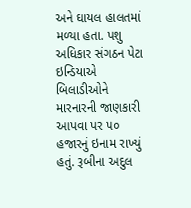અને ઘાયલ હાલતમાં મળ્યા હતા. પશુ અધિકાર સંગઠન પેટા ઇન્ડિયાએ બિલાડીઓને મારનારની જાણકારી આપવા પર ૫૦ હજારનું ઇનામ રાખ્યું હતું. રૂબીના અદુલ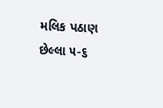મલિક પઠાણ છેલ્લા ૫-૬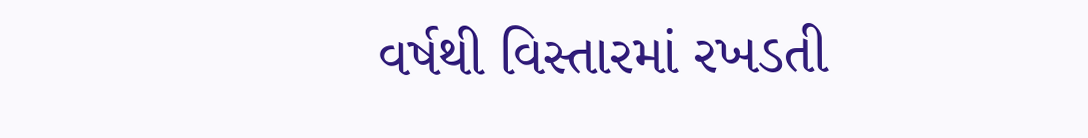વર્ષથી વિસ્તારમાં રખડતી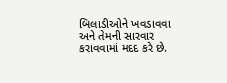બિલાડીઓને ખવડાવવા અને તેમની સારવાર કરાવવામાં મદદ કરે છે.